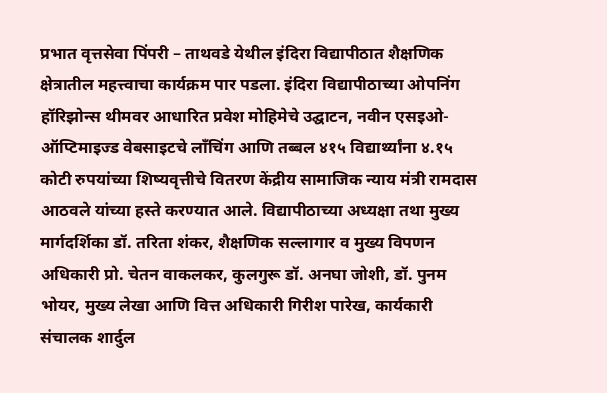प्रभात वृत्तसेवा पिंपरी – ताथवडे येथील इंदिरा विद्यापीठात शैक्षणिक क्षेत्रातील महत्त्वाचा कार्यक्रम पार पडला. इंदिरा विद्यापीठाच्या ओपनिंग हॉरिझोन्स थीमवर आधारित प्रवेश मोहिमेचे उद्घाटन, नवीन एसइओ-ऑप्टिमाइज्ड वेबसाइटचे लाँचिंग आणि तब्बल ४१५ विद्यार्थ्यांना ४.१५ कोटी रुपयांच्या शिष्यवृत्तीचे वितरण केंद्रीय सामाजिक न्याय मंत्री रामदास आठवले यांच्या हस्ते करण्यात आले. विद्यापीठाच्या अध्यक्षा तथा मुख्य मार्गदर्शिका डॉ. तरिता शंकर, शैक्षणिक सल्लागार व मुख्य विपणन अधिकारी प्रो. चेतन वाकलकर, कुलगुरू डॉ. अनघा जोशी, डॉ. पुनम भोयर, मुख्य लेखा आणि वित्त अधिकारी गिरीश पारेख, कार्यकारी संचालक शार्दुल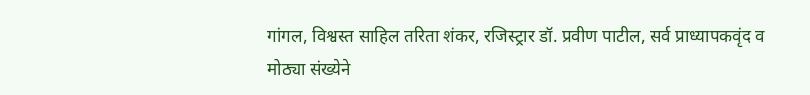गांगल, विश्वस्त साहिल तरिता शंकर, रजिस्ट्रार डॉ. प्रवीण पाटील, सर्व प्राध्यापकवृंद व मोठ्या संख्येने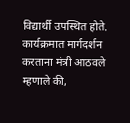विद्यार्थी उपस्थित होते. कार्यक्रमात मार्गदर्शन करताना मंत्री आठवले म्हणाले की,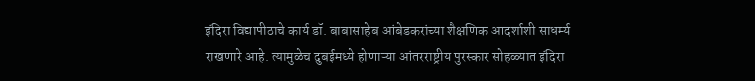इंदिरा विद्यापीठाचे कार्य डॉ. बाबासाहेब आंबेडकरांच्या शैक्षणिक आदर्शाशी साधर्म्य राखणारे आहे. त्यामुळेच दुबईमध्ये होणाऱ्या आंतरराष्ट्रीय पुरस्कार सोहळ्यात इंदिरा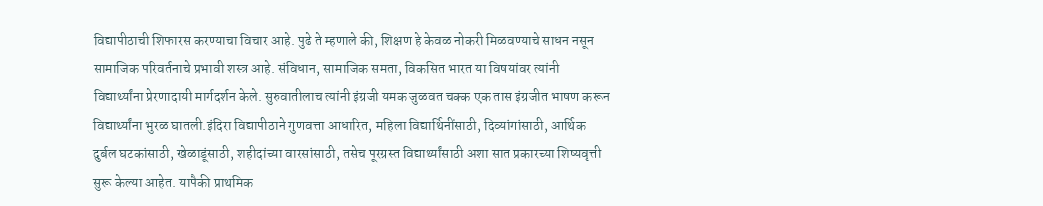विद्यापीठाची शिफारस करण्याचा विचार आहे. पुढे ते म्हणाले की, शिक्षण हे केवळ नोकरी मिळवण्याचे साधन नसून सामाजिक परिवर्तनाचे प्रभावी शस्त्र आहे. संविधान, सामाजिक समता, विकसित भारत या विषयांवर त्यांनी विद्यार्थ्यांना प्रेरणादायी मार्गदर्शन केले. सुरुवातीलाच त्यांनी इंग्रजी यमक जुळवत चक्क एक तास इंग्रजीत भाषण करून विद्यार्थ्यांना भुरळ घातली.इंदिरा विद्यापीठाने गुणवत्ता आधारित, महिला विद्यार्थिनींसाठी, दिव्यांगांसाठी, आर्थिक दुर्बल घटकांसाठी, खेळाडूंसाठी, शहीदांच्या वारसांसाठी, तसेच पूरग्रस्त विद्यार्थ्यांसाठी अशा सात प्रकारच्या शिष्यवृत्ती सुरू केल्या आहेत. यापैकी प्राथमिक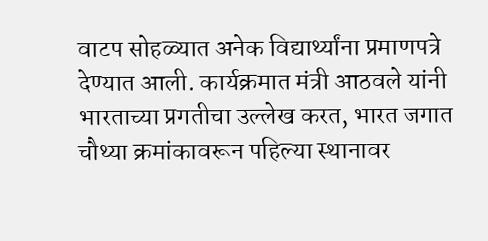वाटप सोहळ्यात अनेक विद्यार्थ्यांना प्रमाणपत्रे देण्यात आली. कार्यक्रमात मंत्री आठवले यांनी भारताच्या प्रगतीचा उल्लेख करत, भारत जगात चौथ्या क्रमांकावरून पहिल्या स्थानावर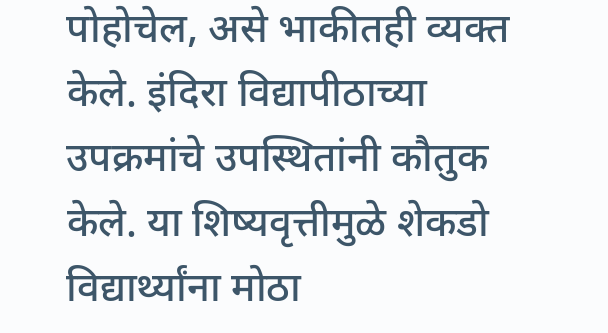पोहोचेल, असे भाकीतही व्यक्त केले. इंदिरा विद्यापीठाच्या उपक्रमांचे उपस्थितांनी कौतुक केले. या शिष्यवृत्तीमुळे शेकडो विद्यार्थ्यांना मोठा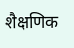शैक्षणिक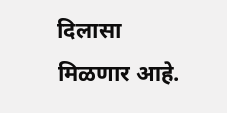दिलासा मिळणार आहे.